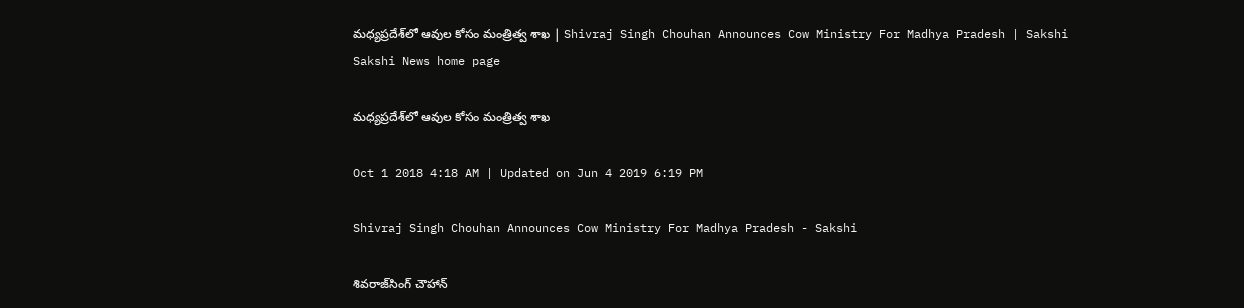మధ్యప్రదేశ్‌లో ఆవుల కోసం మంత్రిత్వ శాఖ | Shivraj Singh Chouhan Announces Cow Ministry For Madhya Pradesh | Sakshi
Sakshi News home page

మధ్యప్రదేశ్‌లో ఆవుల కోసం మంత్రిత్వ శాఖ

Oct 1 2018 4:18 AM | Updated on Jun 4 2019 6:19 PM

Shivraj Singh Chouhan Announces Cow Ministry For Madhya Pradesh - Sakshi

శివరాజ్‌సింగ్‌ చౌహాన్‌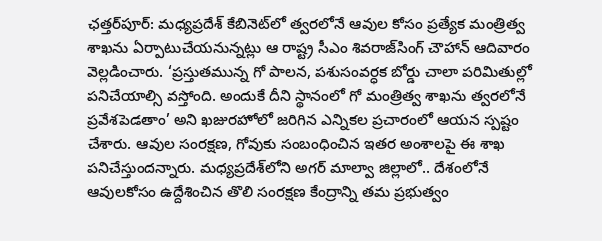ఛత్తర్‌పూర్‌: మధ్యప్రదేశ్‌ కేబినెట్‌లో త్వరలోనే ఆవుల కోసం ప్రత్యేక మంత్రిత్వ శాఖను ఏర్పాటుచేయనున్నట్లు ఆ రాష్ట్ర సీఎం శివరాజ్‌సింగ్‌ చౌహాన్‌ ఆదివారం వెల్లడించారు. ‘ప్రస్తుతమున్న గో పాలన, పశుసంవర్ధక బోర్డు చాలా పరిమితుల్లో పనిచేయాల్సి వస్తోంది. అందుకే దీని స్థానంలో గో మంత్రిత్వ శాఖను త్వరలోనే ప్రవేశపెడతాం’ అని ఖజురహోలో జరిగిన ఎన్నికల ప్రచారంలో ఆయన స్పష్టం చేశారు. ఆవుల సంరక్షణ, గోవుకు సంబంధించిన ఇతర అంశాలపై ఈ శాఖ పనిచేస్తుందన్నారు. మధ్యప్రదేశ్‌లోని అగర్‌ మాల్వా జిల్లాలో.. దేశంలోనే ఆవులకోసం ఉద్దేశించిన తొలి సంరక్షణ కేంద్రాన్ని తమ ప్రభుత్వం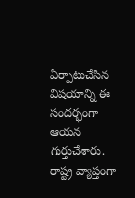ఏర్పాటుచేసిన విషయాన్ని ఈ సందర్భంగా ఆయన గుర్తుచేశారు. రాష్ట్ర వ్యాప్తంగా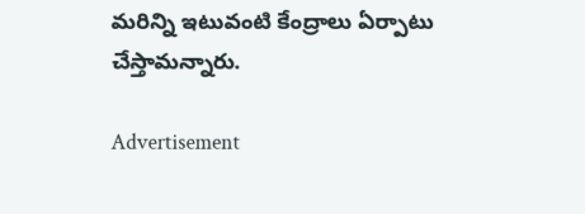మరిన్ని ఇటువంటి కేంద్రాలు ఏర్పాటు చేస్తామన్నారు.

Advertisement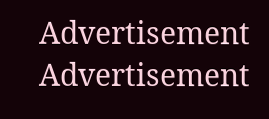Advertisement
Advertisement